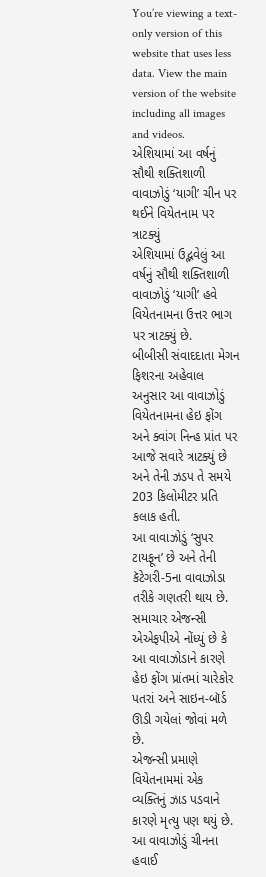You’re viewing a text-only version of this website that uses less data. View the main version of the website including all images and videos.
એશિયામાં આ વર્ષનું સૌથી શક્તિશાળી વાવાઝોડું ‘યાગી’ ચીન પર થઈને વિયેતનામ પર ત્રાટક્યું
એશિયામાં ઉદ્ભવેલું આ વર્ષનું સૌથી શક્તિશાળી વાવાઝોડું ‘યાગી’ હવે વિયેતનામના ઉત્તર ભાગ પર ત્રાટક્યું છે.
બીબીસી સંવાદદાતા મેગન ફિશરના અહેવાલ અનુસાર આ વાવાઝોડું વિયેતનામના હેઇ ફોંગ અને ક્વાંગ નિન્હ પ્રાંત પર આજે સવારે ત્રાટક્યું છે અને તેની ઝડપ તે સમયે 203 કિલોમીટર પ્રતિ કલાક હતી.
આ વાવાઝોડું ‘સુપર ટાયફૂન’ છે અને તેની કૅટેગરી-5ના વાવાઝોડા તરીકે ગણતરી થાય છે.
સમાચાર એજન્સી એએફપીએ નોંધ્યું છે કે આ વાવાઝોડાને કારણે હેઇ ફોંગ પ્રાંતમાં ચારેકોર પતરાં અને સાઇન-બૉર્ડ ઊડી ગયેલાં જોવાં મળે છે.
એજન્સી પ્રમાણે વિયેતનામમાં એક વ્યક્તિનું ઝાડ પડવાને કારણે મૃત્યુ પણ થયું છે.
આ વાવાઝોડું ચીનના હવાઈ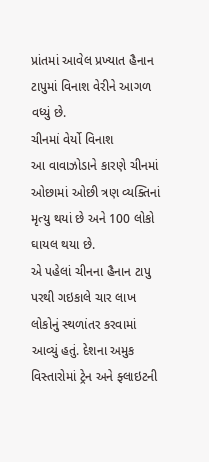પ્રાંતમાં આવેલ પ્રખ્યાત હૈનાન ટાપુમાં વિનાશ વેરીને આગળ વધ્યું છે.
ચીનમાં વેર્યો વિનાશ
આ વાવાઝોડાને કારણે ચીનમાં ઓછામાં ઓછી ત્રણ વ્યક્તિનાં મૃત્યુ થયાં છે અને 100 લોકો ઘાયલ થયા છે.
એ પહેલાં ચીનના હૈનાન ટાપુ પરથી ગઇકાલે ચાર લાખ લોકોનું સ્થળાંતર કરવામાં આવ્યું હતું. દેશના અમુક વિસ્તારોમાં ટ્રેન અને ફ્લાઇટની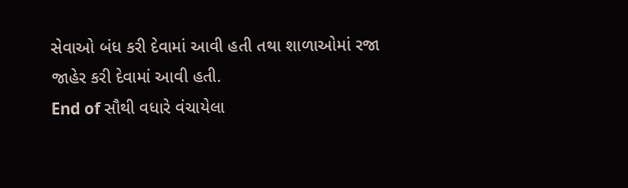સેવાઓ બંધ કરી દેવામાં આવી હતી તથા શાળાઓમાં રજા જાહેર કરી દેવામાં આવી હતી.
End of સૌથી વધારે વંચાયેલા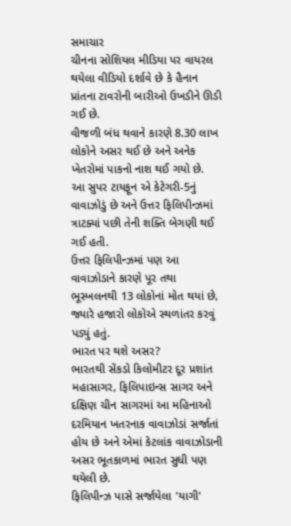સમાચાર
ચીનના સોશિયલ મીડિયા પર વાયરલ થયેલા વીડિયો દર્શાવે છે કે હૈનાન પ્રાંતના ટાવરોની બારીઓ ઉખડીને ઊડી ગઈ છે.
વીજળી બંધ થવાને કારણે 8.30 લાખ લોકોને અસર થઈ છે અને અનેક ખેતરોમાં પાકનો નાશ થઈ ગયો છે.
આ સુપર ટાયફૂન એ કેટેગરી-5નું વાવાઝોડું છે અને ઉત્તર ફિલિપીન્ઝમાં ત્રાટક્યાં પછી તેની શક્તિ બેગણી થઈ ગઈ હતી.
ઉત્તર ફિલિપીન્ઝમાં પણ આ વાવાઝોડાને કારણે પૂર તથા ભૂસ્ખલનથી 13 લોકોનાં મોત થયાં છે, જ્યારે હજારો લોકોએ સ્થળાંતર કરવું પડ્યું હતું.
ભારત પર થશે અસર?
ભારતથી સેંકડો કિલોમીટર દૂર પ્રશાંત મહાસાગર, ફિલિપાઇન્સ સાગર અને દક્ષિણ ચીન સાગરમાં આ મહિનાઓ દરમિયાન ખતરનાક વાવાઝોડાં સર્જાતાં હોય છે અને એમાં કેટલાંક વાવાઝોડાની અસર ભૂતકાળમાં ભારત સુધી પણ થયેલી છે.
ફિલિપીન્ઝ પાસે સર્જાયેલા 'યાગી'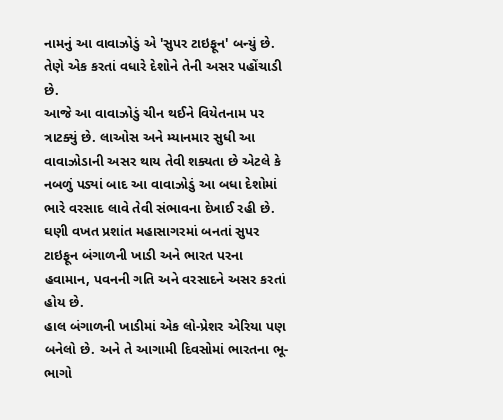નામનું આ વાવાઝોડું એ 'સુપર ટાઇફૂન' બન્યું છે. તેણે એક કરતાં વધારે દેશોને તેની અસર પહોંચાડી છે.
આજે આ વાવાઝોડું ચીન થઈને વિયેતનામ પર ત્રાટક્યું છે. લાઓસ અને મ્યાનમાર સુધી આ વાવાઝોડાની અસર થાય તેવી શક્યતા છે એટલે કે નબળું પડ્યાં બાદ આ વાવાઝોડું આ બધા દેશોમાં ભારે વરસાદ લાવે તેવી સંભાવના દેખાઈ રહી છે.
ઘણી વખત પ્રશાંત મહાસાગરમાં બનતાં સુપર ટાઇફૂન બંગાળની ખાડી અને ભારત પરના હવામાન, પવનની ગતિ અને વરસાદને અસર કરતાં હોય છે.
હાલ બંગાળની ખાડીમાં એક લો-પ્રેશર એરિયા પણ બનેલો છે. અને તે આગામી દિવસોમાં ભારતના ભૂ-ભાગો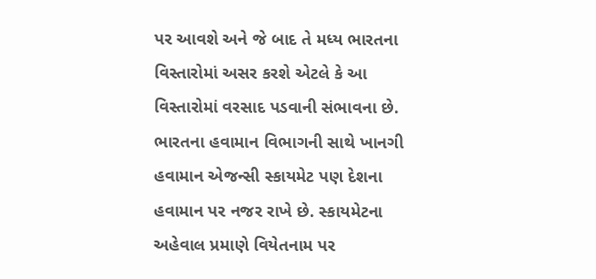પર આવશે અને જે બાદ તે મધ્ય ભારતના વિસ્તારોમાં અસર કરશે એટલે કે આ વિસ્તારોમાં વરસાદ પડવાની સંભાવના છે.
ભારતના હવામાન વિભાગની સાથે ખાનગી હવામાન એજન્સી સ્કાયમેટ પણ દેશના હવામાન પર નજર રાખે છે. સ્કાયમેટના અહેવાલ પ્રમાણે વિયેતનામ પર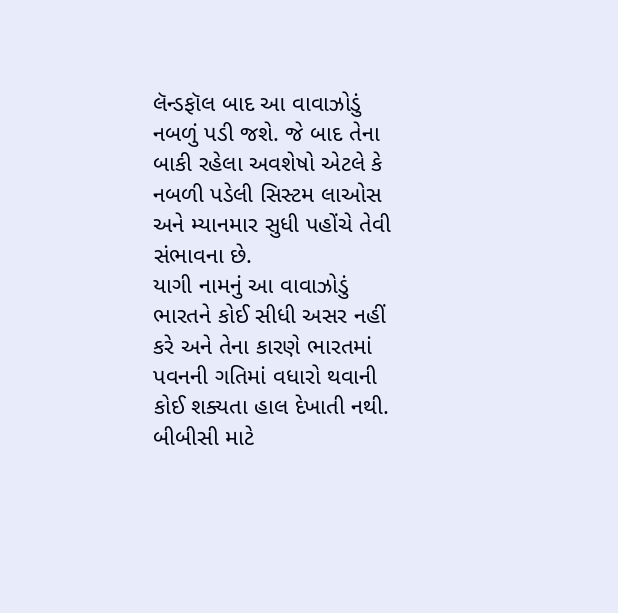લૅન્ડફૉલ બાદ આ વાવાઝોડું નબળું પડી જશે. જે બાદ તેના બાકી રહેલા અવશેષો એટલે કે નબળી પડેલી સિસ્ટમ લાઓસ અને મ્યાનમાર સુધી પહોંચે તેવી સંભાવના છે.
યાગી નામનું આ વાવાઝોડું ભારતને કોઈ સીધી અસર નહીં કરે અને તેના કારણે ભારતમાં પવનની ગતિમાં વધારો થવાની કોઈ શક્યતા હાલ દેખાતી નથી.
બીબીસી માટે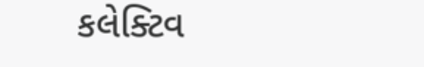કલેક્ટિવ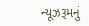ન્યૂઝરૂમનું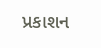પ્રકાશન